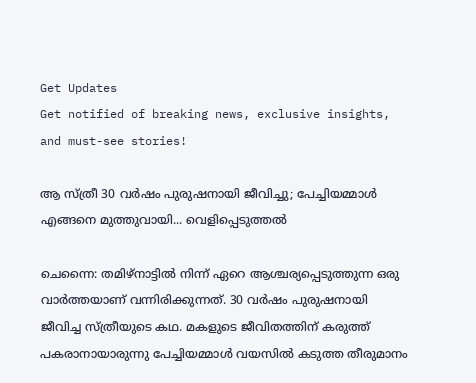Get Updates
Get notified of breaking news, exclusive insights, and must-see stories!

ആ സ്ത്രീ 30 വര്‍ഷം പുരുഷനായി ജീവിച്ചു; പേച്ചിയമ്മാള്‍ എങ്ങനെ മുത്തുവായി... വെളിപ്പെടുത്തല്‍

ചെന്നൈ: തമിഴ്‌നാട്ടില്‍ നിന്ന് ഏറെ ആശ്ചര്യപ്പെടുത്തുന്ന ഒരു വാര്‍ത്തയാണ് വന്നിരിക്കുന്നത്. 30 വര്‍ഷം പുരുഷനായി ജീവിച്ച സ്ത്രീയുടെ കഥ. മകളുടെ ജീവിതത്തിന് കരുത്ത് പകരാനായാരുന്നു പേച്ചിയമ്മാള്‍ വയസില്‍ കടുത്ത തീരുമാനം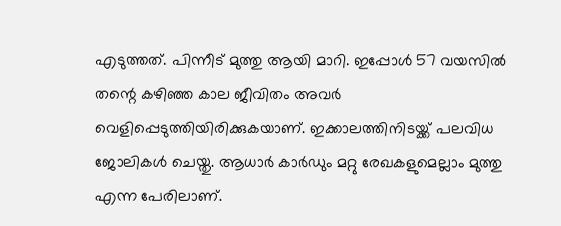എടുത്തത്. പിന്നീട് മുത്തു ആയി മാറി. ഇപ്പോള്‍ 57 വയസില്‍ തന്റെ കഴിഞ്ഞ കാല ജീവിതം അവര്‍ വെളിപ്പെടുത്തിയിരിക്കുകയാണ്. ഇക്കാലത്തിനിടയ്ക്ക് പലവിധ ജോലികള്‍ ചെയ്തു. ആധാര്‍ കാര്‍ഡും മറ്റു രേഖകളുമെല്ലാം മുത്തു എന്ന പേരിലാണ്.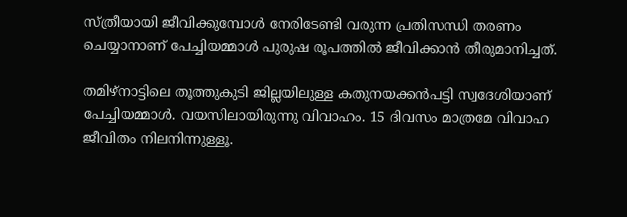സ്ത്രീയായി ജീവിക്കുമ്പോള്‍ നേരിടേണ്ടി വരുന്ന പ്രതിസന്ധി തരണം ചെയ്യാനാണ് പേച്ചിയമ്മാള്‍ പുരുഷ രൂപത്തില്‍ ജീവിക്കാന്‍ തീരുമാനിച്ചത്.

തമിഴ്‌നാട്ടിലെ തൂത്തുകുടി ജില്ലയിലുള്ള കതുനയക്കന്‍പട്ടി സ്വദേശിയാണ് പേച്ചിയമ്മാള്‍. വയസിലായിരുന്നു വിവാഹം. 15 ദിവസം മാത്രമേ വിവാഹ ജീവിതം നിലനിന്നുള്ളൂ.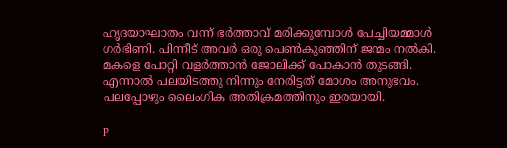ഹൃദയാഘാതം വന്ന് ഭര്‍ത്താവ് മരിക്കുമ്പോള്‍ പേച്ചിയമ്മാള്‍ ഗര്‍ഭിണി. പിന്നീട് അവര്‍ ഒരു പെണ്‍കുഞ്ഞിന് ജന്മം നല്‍കി. മകളെ പോറ്റി വളര്‍ത്താന്‍ ജോലിക്ക് പോകാന്‍ തുടങ്ങി. എന്നാല്‍ പലയിടത്തു നിന്നും നേരിട്ടത് മോശം അനുഭവം. പലപ്പോഴും ലൈംഗിക അതിക്രമത്തിനും ഇരയായി.

p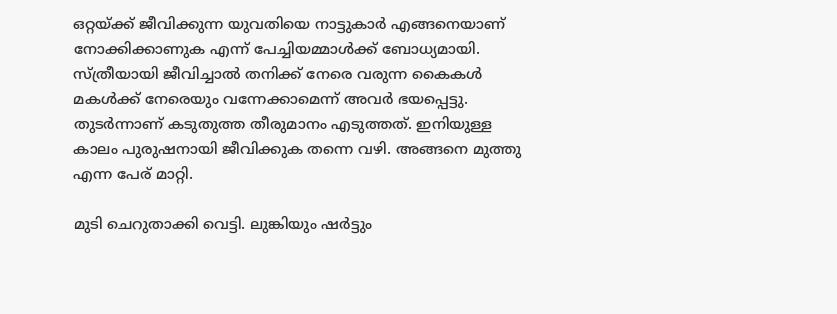ഒറ്റയ്ക്ക് ജീവിക്കുന്ന യുവതിയെ നാട്ടുകാര്‍ എങ്ങനെയാണ് നോക്കിക്കാണുക എന്ന് പേച്ചിയമ്മാള്‍ക്ക് ബോധ്യമായി. സ്ത്രീയായി ജീവിച്ചാല്‍ തനിക്ക് നേരെ വരുന്ന കൈകള്‍ മകള്‍ക്ക് നേരെയും വന്നേക്കാമെന്ന് അവര്‍ ഭയപ്പെട്ടു. തുടര്‍ന്നാണ് കടുതുത്ത തീരുമാനം എടുത്തത്. ഇനിയുള്ള കാലം പുരുഷനായി ജീവിക്കുക തന്നെ വഴി. അങ്ങനെ മുത്തു എന്ന പേര് മാറ്റി.

മുടി ചെറുതാക്കി വെട്ടി. ലുങ്കിയും ഷര്‍ട്ടും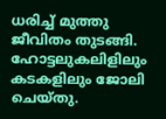ധരിച്ച് മുത്തു ജീവിതം തുടങ്ങി. ഹോട്ടലുകലിളിലും കടകളിലും ജോലി ചെയ്തു.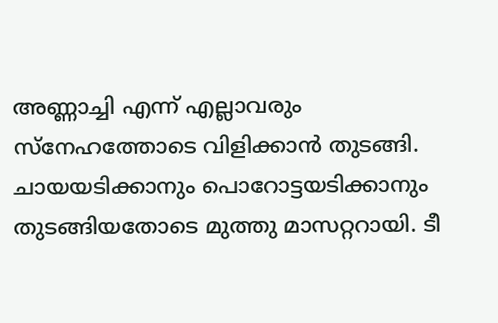അണ്ണാച്ചി എന്ന് എല്ലാവരും സ്‌നേഹത്തോടെ വിളിക്കാന്‍ തുടങ്ങി. ചായയടിക്കാനും പൊറോട്ടയടിക്കാനും തുടങ്ങിയതോടെ മുത്തു മാസറ്ററായി. ടീ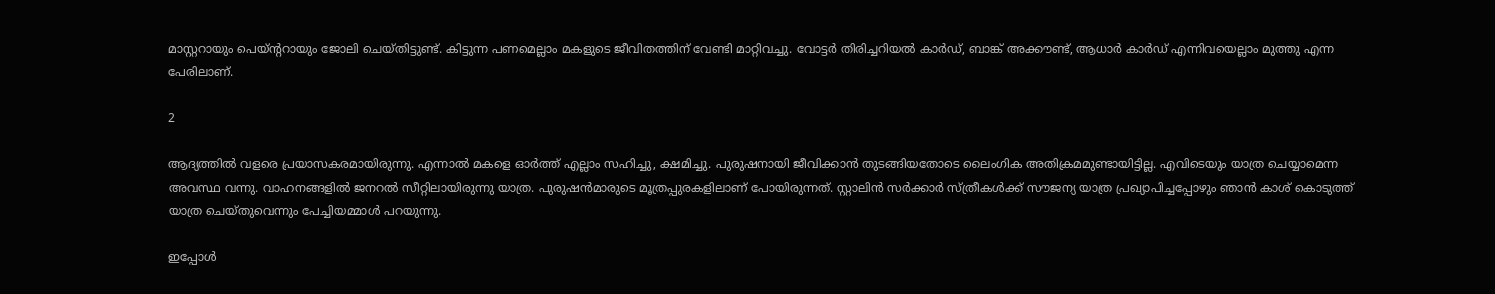മാസ്റ്ററായും പെയ്ന്ററായും ജോലി ചെയ്തിട്ടുണ്ട്. കിട്ടുന്ന പണമെല്ലാം മകളുടെ ജീവിതത്തിന് വേണ്ടി മാറ്റിവച്ചു. വോട്ടര്‍ തിരിച്ചറിയല്‍ കാര്‍ഡ്, ബാങ്ക് അക്കൗണ്ട്, ആധാര്‍ കാര്‍ഡ് എന്നിവയെല്ലാം മുത്തു എന്ന പേരിലാണ്.

2

ആദ്യത്തില്‍ വളരെ പ്രയാസകരമായിരുന്നു. എന്നാല്‍ മകളെ ഓര്‍ത്ത് എല്ലാം സഹിച്ചു, ക്ഷമിച്ചു. പുരുഷനായി ജീവിക്കാന്‍ തുടങ്ങിയതോടെ ലൈംഗിക അതിക്രമമുണ്ടായിട്ടില്ല. എവിടെയും യാത്ര ചെയ്യാമെന്ന അവസ്ഥ വന്നു. വാഹനങ്ങളില്‍ ജനറല്‍ സീറ്റിലായിരുന്നു യാത്ര. പുരുഷന്‍മാരുടെ മൂത്രപ്പുരകളിലാണ് പോയിരുന്നത്. സ്റ്റാലിന്‍ സര്‍ക്കാര്‍ സ്ത്രീകള്‍ക്ക് സൗജന്യ യാത്ര പ്രഖ്യാപിച്ചപ്പോഴും ഞാന്‍ കാശ് കൊടുത്ത് യാത്ര ചെയ്തുവെന്നും പേച്ചിയമ്മാള്‍ പറയുന്നു.

ഇപ്പോള്‍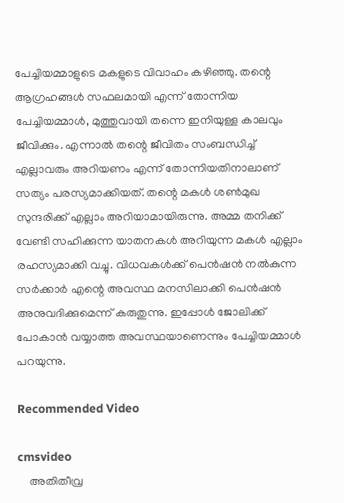പേച്ചിയമ്മാളുടെ മകളുടെ വിവാഹം കഴിഞ്ഞു. തന്റെ ആഗ്രഹങ്ങള്‍ സഫലമായി എന്ന് തോന്നിയ പേച്ചിയമ്മാള്‍, മുത്തുവായി തന്നെ ഇനിയുള്ള കാലവും ജീവിക്കും. എന്നാല്‍ തന്റെ ജീവിതം സംബന്ധിച്ച് എല്ലാവരും അറിയണം എന്ന് തോന്നിയതിനാലാണ് സത്യം പരസ്യമാക്കിയത്. തന്റെ മകള്‍ ശണ്‍മുഖ സുന്ദരിക്ക് എല്ലാം അറിയാമായിരുന്നു. അമ്മ തനിക്ക് വേണ്ടി സഹിക്കുന്ന യാതനകള്‍ അറിയുന്ന മകള്‍ എല്ലാം രഹസ്യമാക്കി വച്ചു. വിധവകള്‍ക്ക് പെന്‍ഷന്‍ നല്‍കുന്ന സര്‍ക്കാര്‍ എന്റെ അവസ്ഥ മനസിലാക്കി പെന്‍ഷന്‍ അനുവദിക്കുമെന്ന് കരുതുന്നു. ഇപ്പോള്‍ ജോലിക്ക് പോകാന്‍ വയ്യാത്ത അവസ്ഥയാണെന്നും പേച്ചിയമ്മാള്‍ പറയുന്നു.

Recommended Video

cmsvideo
    അതിതീവ്ര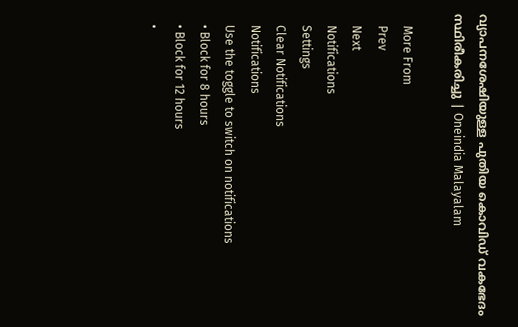വ്യാപനശേഷിയുള്ള പുതിയ കൊവിഡ് വകഭേദം സ്ഥിരീകരിച്ചു | Oneindia Malayalam

    More From
    Prev
    Next
    Notifications
    Settings
    Clear Notifications
    Notifications
    Use the toggle to switch on notifications
    • Block for 8 hours
    • Block for 12 hours
    •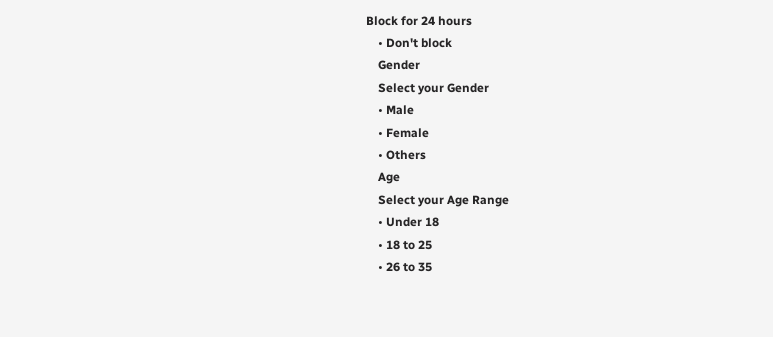Block for 24 hours
    • Don't block
    Gender
    Select your Gender
    • Male
    • Female
    • Others
    Age
    Select your Age Range
    • Under 18
    • 18 to 25
    • 26 to 35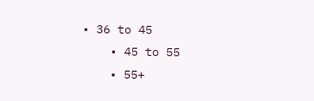• 36 to 45
    • 45 to 55
    • 55+